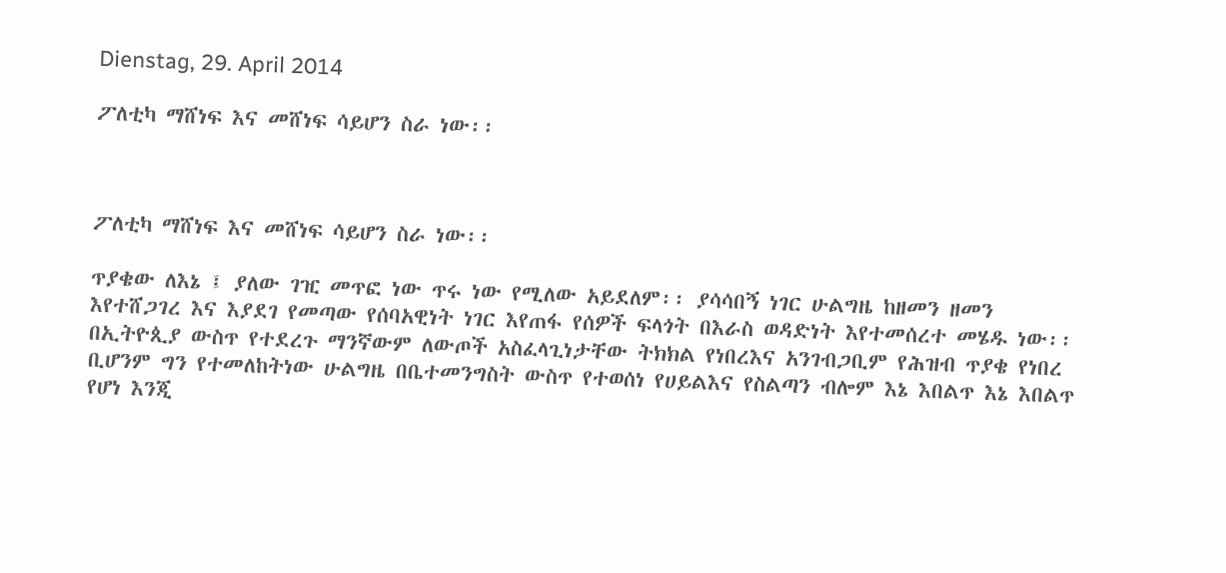Dienstag, 29. April 2014

ፖለቲካ ማሸነፍ እና መሸነፍ ሳይሆን ስራ ነው፡፡



ፖለቲካ ማሸነፍ እና መሸነፍ ሳይሆን ስራ ነው፡፡

ጥያቄው ለእኔ ፤ ያለው ገዢ መጥፎ ነው ጥሩ ነው የሚለው አይደለም፡፡ ያሳሳበኝ ነገር ሁልግዜ ከዘመን ዘመን እየተሸጋገረ እና እያደገ የመጣው የሰባአዊነት ነገር እየጠፋ የሰዎች ፍላጎት በእራስ ወዳድነት እየተመሰረተ መሄዱ ነው፡፡ በኢትዮጲያ ውስጥ የተደረጉ ማንኛውም ለውጦች አስፈላጊነታቸው ትክክል የነበረእና አንገብጋቢም የሕዝብ ጥያቄ የነበረ ቢሆንም ግን የተመለከትነው ሁልግዜ በቤተመንግስት ውስጥ የተወሰነ የሀይልእና የስልጣን ብሎም እኔ እበልጥ እኔ እበልጥ የሆነ እንጂ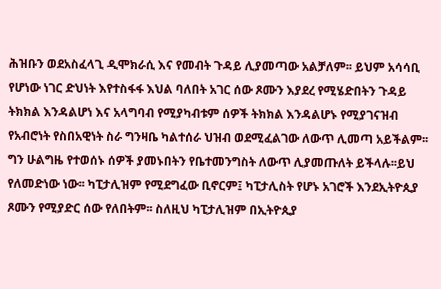ሕዝቡን ወደአስፈላጊ ዲሞክራሲ እና የመብት ጉዳይ ሊያመጣው አልቻለም፡፡ ይህም አሳሳቢ የሆነው ነገር ድህነት እየተስፋፋ እህል ባለበት አገር ሰው ጾሙን እያደረ የሚሄድበትን ጉዳይ ትክክል እንዳልሆነ እና አላግባብ የሚያካብቱም ሰዎች ትክክል እንዳልሆኑ የሚያገናዝብ የአብሮነት የስበአዊነት ስራ ግንዛቤ ካልተሰራ ህዝብ ወደሚፈልገው ለውጥ ሊመጣ አይችልም፡፡ ግን ሁልግዜ የተወሰኑ ሰዎች ያመኑበትን የቤተመንግስት ለውጥ ሊያመጡለት ይችላሉ፡፡ይህ የለመድነው ነው፡፡ ካፒታሊዝም የሚደግፈው ቢኖርም፤ ካፒታሊስት የሆኑ አገሮች እንደኢትዮጲያ ጾሙን የሚያድር ሰው የለበትም፡፡ ስለዚህ ካፒታሊዝም በኢትዮጲያ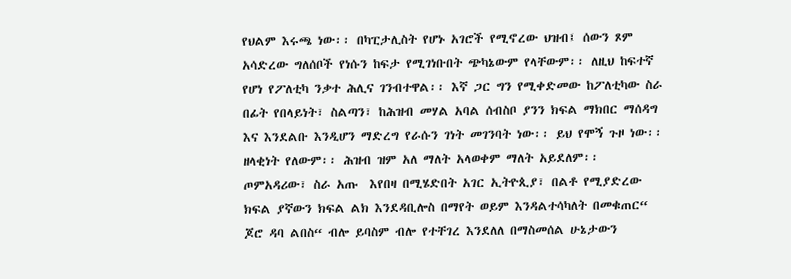የህልም እሩጫ ነው፡፡ በካፒታሊስት የሆኑ አገሮች የሚኖረው ህዝብ፤ ሰውን ጾም አሳድረው ግለሰቦች የነሱን ከፍታ የሚገነቡበት ጭካኔውም የላቸውም፡፡ ለዚህ ከፍተኛ የሆነ የፖለቲካ ንቃተ ሕሊና ገንብተዋል፡፡ እኛ ጋር ግን የሚቀድመው ከፖለቲካው ስራ በፊት የበላይነት፣ ስልጣን፣ ከሕዝብ መሃል አባል ሰብስቦ ያንን ክፍል ማክበር ማሰዳግ እና እንደልቡ እንዲሆን ማድረግ የራሱን ገነት መገንባት ነው፡፡ ይህ የሞኝ ጉዞ ነው፡፡ ዘላቂነት የለውም፡፡ ሕዝብ ዝም አለ ማለት አላወቀም ማለት አይደለም፡፡  ጦምአዳሪው፣ ስራ አጡ  እየበዛ በሚሄድበት አገር ኢትዮጲያ፣ በልቶ የሚያድረው ክፍል ያኛውን ክፍል ልክ እንደዳቢሎስ በማየት ወይም እንዳልተሳካለት በመቁጠር“ ጆሮ ዳባ ልበስ“ ብሎ ይባስም ብሎ የተቸገረ እንደለለ በማስመሰል ሁኔታውን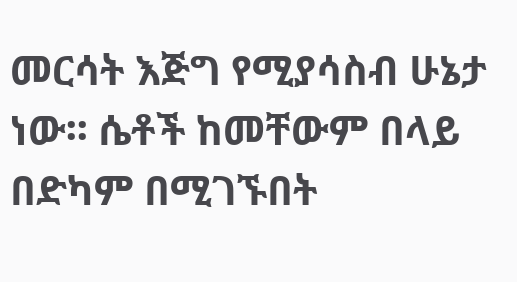መርሳት እጅግ የሚያሳስብ ሁኔታ ነው፡፡ ሴቶች ከመቸውም በላይ በድካም በሚገኙበት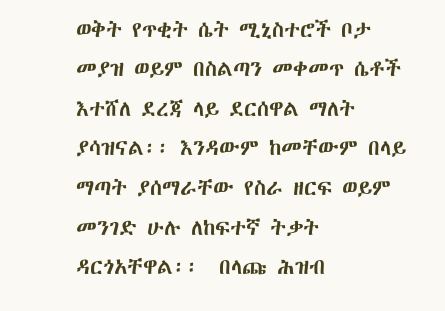ወቅት የጥቂት ሴት ሚኒስተሮች ቦታ መያዝ ወይም በስልጣን መቀመጥ ሴቶች እተሸለ ደረጃ ላይ ደርሰዋል ማለት ያሳዝናል፡፡ እንዳውም ከመቸውም በላይ ማጣት ያሰማራቸው የስራ ዘርፍ ወይም መንገድ ሁሉ ለከፍተኛ ትቃት ዳርጎአቸዋል፡፡  በላጩ ሕዝብ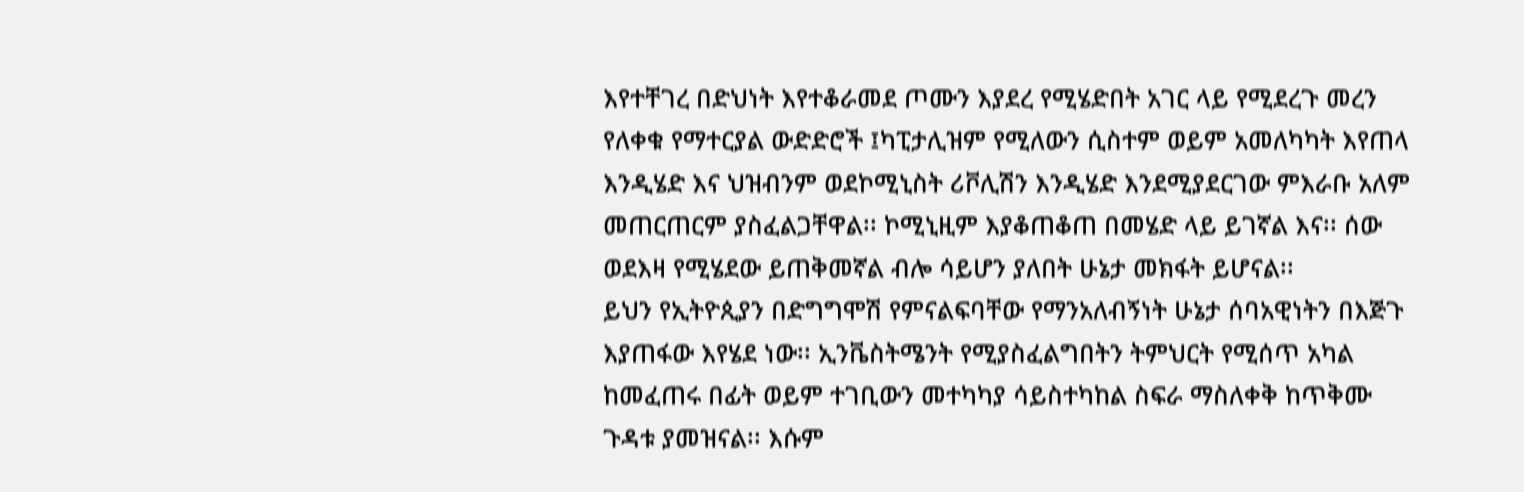እየተቸገረ በድህነት እየተቆራመደ ጦሙን እያደረ የሚሄድበት አገር ላይ የሚደረጉ መረን የለቀቁ የማተርያል ውድድሮች ፤ካፒታሊዝም የሚለውን ሲስተም ወይም አመለካካት እየጠላ እንዲሄድ እና ህዝብንም ወደኮሚኒስት ሪቮሊሽን እንዲሄድ እንደሚያደርገው ምእራቡ አለም መጠርጠርም ያስፈልጋቸዋል፡፡ ኮሚኒዚም እያቆጠቆጠ በመሄድ ላይ ይገኛል እና፡፡ ሰው ወደእዛ የሚሄደው ይጠቅመኛል ብሎ ሳይሆን ያለበት ሁኔታ መክፋት ይሆናል፡፡
ይህን የኢትዮጲያን በድግግሞሽ የምናልፍባቸው የማንአለብኝነት ሁኔታ ሰባአዊነትን በእጅጉ እያጠፋው እየሄደ ነው፡፡ ኢንቬስትሜንት የሚያስፈልግበትን ትምህርት የሚሰጥ አካል ከመፈጠሩ በፊት ወይም ተገቢውን መተካካያ ሳይስተካከል ስፍራ ማስለቀቅ ከጥቅሙ ጉዳቱ ያመዝናል፡፡ እሱም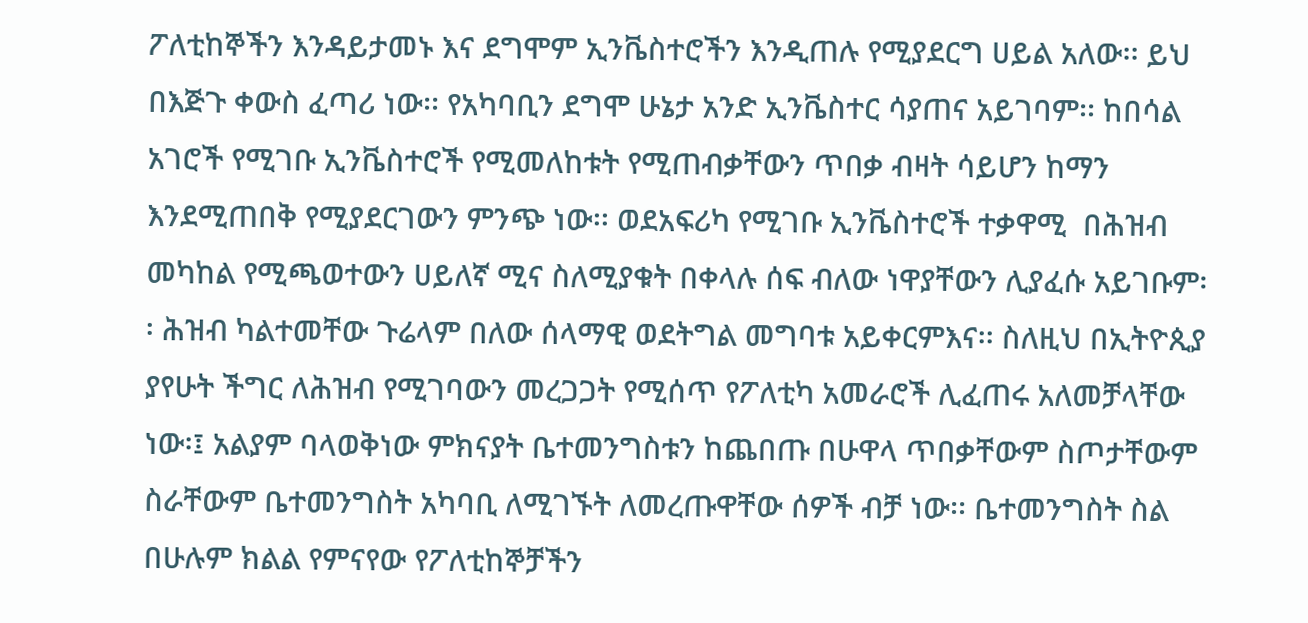ፖለቲከኞችን እንዳይታመኑ እና ደግሞም ኢንቬስተሮችን እንዲጠሉ የሚያደርግ ሀይል አለው፡፡ ይህ በእጅጉ ቀውስ ፈጣሪ ነው፡፡ የአካባቢን ደግሞ ሁኔታ አንድ ኢንቬስተር ሳያጠና አይገባም፡፡ ከበሳል አገሮች የሚገቡ ኢንቬስተሮች የሚመለከቱት የሚጠብቃቸውን ጥበቃ ብዛት ሳይሆን ከማን እንደሚጠበቅ የሚያደርገውን ምንጭ ነው፡፡ ወደአፍሪካ የሚገቡ ኢንቬስተሮች ተቃዋሚ  በሕዝብ መካከል የሚጫወተውን ሀይለኛ ሚና ስለሚያቁት በቀላሉ ሰፍ ብለው ነዋያቸውን ሊያፈሱ አይገቡም፡፡ ሕዝብ ካልተመቸው ጉሬላም በለው ሰላማዊ ወደትግል መግባቱ አይቀርምእና፡፡ ስለዚህ በኢትዮጲያ ያየሁት ችግር ለሕዝብ የሚገባውን መረጋጋት የሚሰጥ የፖለቲካ አመራሮች ሊፈጠሩ አለመቻላቸው ነው፡፤ አልያም ባላወቅነው ምክናያት ቤተመንግስቱን ከጨበጡ በሁዋላ ጥበቃቸውም ስጦታቸውም ስራቸውም ቤተመንግስት አካባቢ ለሚገኙት ለመረጡዋቸው ሰዎች ብቻ ነው፡፡ ቤተመንግስት ስል በሁሉም ክልል የምናየው የፖለቲከኞቻችን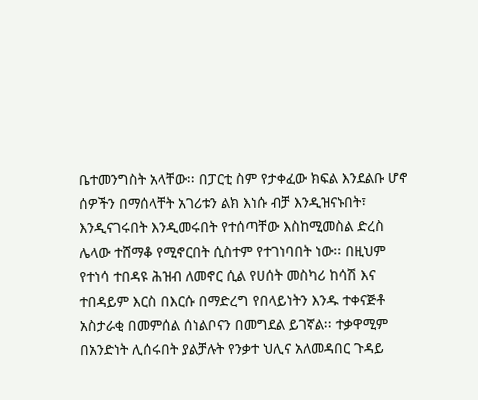ቤተመንግስት አላቸው፡፡ በፓርቲ ስም የታቀፈው ክፍል እንደልቡ ሆኖ ሰዎችን በማሰላቸት አገሪቱን ልክ እነሱ ብቻ እንዲዝናኑበት፣ እንዲናገሩበት እንዲመሩበት የተሰጣቸው እስከሚመስል ድረስ ሌላው ተሸማቆ የሚኖርበት ሲስተም የተገነባበት ነው፡፡ በዚህም የተነሳ ተበዳዩ ሕዝብ ለመኖር ሲል የሀሰት መስካሪ ከሳሽ እና ተበዳይም እርስ በእርሱ በማድረግ የበላይነትን እንዱ ተቀናጅቶ አስታራቂ በመምሰል ሰነልቦናን በመግደል ይገኛል፡፡ ተቃዋሚም በአንድነት ሊሰሩበት ያልቻሉት የንቃተ ህሊና አለመዳበር ጉዳይ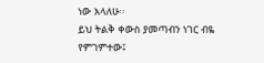ነው እላለሁ፡፡
ይህ ትልቅ ቀውስ ያመጣብን ነገር ብዬ የምገምተው፤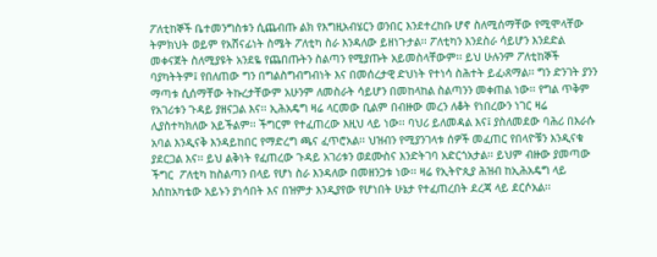ፖለቲከኞች ቤተመንግስቱን ሲጨብጡ ልክ የእግዚአብሄርን ወንበር እንደተረከቡ ሆኖ ስለሚሰማቸው የሚሞላቸው ትምክህት ወይም የአሸናፊነት ስሜት ፖለቲካ ስራ እንዳለው ይዘነጉታል፡፡ ፖለቲካን እንደስራ ሳይሆን እንደድል መቀናጀት ስለሚያዩት አንደዬ የጨበጡትን ስልጣን የሚያጡት አይመስላቸውም፡፡ ይህ ሁሉንም ፖለቲከኞች ባያካትትም፤ የበለጠው ግን በግልስግብግብነት እና በመሰረታዊ ድህነት የተነሳ ስሕተት ይፈ›ጸማል፡፡ ግን ድንገት ያንን ማጣቱ ሲሰማቸው ትኩረታቸውም አሁንም ለመስራት ሳይሆን በመከላከል ስልጣንን መቀጠል ነው፡፡ የግል ጥቅም የአገሪቱን ጉዳይ ያዘናጋል እና፡፡ ኢሕአዴግ ዛሬ ላርመው ቢልም በብዙው መረን ለቆት የነበረውን ነገር ዛሬ ሊያስተካክለው አይችልም፡፡ ችግርም የተፈጠረው እዚህ ላይ ነው፡፡ ባህሪ ይለመዳል እና፤ ያስለመደው ባሕሪ በእራሱ አባል እንዲናቅ እንዳይከበር የማድረግ ጫና ፈጥሮአል፡፡ ህዝብን የሚያንገላቱ ሰዎች መፈጠር የበላዮቹን እንዲናቁ ያደርጋል እና፡፡ ይህ ልቅነት የፈጠረው ጉዳይ አገሪቱን ወደሙስና እንድትገባ አድርጎአታል፡፡ ይህም ብዙው ያመጣው ችግር  ፖለቲካ ከስልጣን በላይ የሆነ ስራ እንዳለው በመዘንጋቱ ነው፡፡ ዛሬ የኢትዮጲያ ሕዝብ ከኢሕአዴግ ላይ እሰከአካቴው አይኑን ያነሳበት እና በዝምታ እንዲያየው የሆነበት ሁኔታ የተፈጠረበት ደረጃ ላይ ደርሶአል፡፡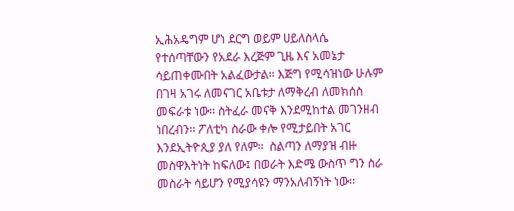ኢሕአዴግም ሆነ ደርግ ወይም ሀይለስላሴ የተሰጣቸውን የአደራ እረጅም ጊዜ እና አመኔታ ሳይጠቀሙበት አልፈውታል፡፡ እጅግ የሚሳዝነው ሁሉም በገዛ አገሩ ለመናገር አቤቱታ ለማቅረብ ለመክሰስ መፍራቱ ነው፡፡ ስትፈራ መናቅ እንደሚከተል መገንዘብ ነበረብን፡፡ ፖለቲካ ስራው ቀሎ የሚታይበት አገር እንደኢትዮጲያ ያለ የለም፡፡  ስልጣን ለማያዝ ብዙ መስዋእትነት ከፍለው፤ በወራት እድሜ ውስጥ ግን ስራ መስራት ሳይሆን የሚያሳዩን ማንአለብኝነት ነው፡፡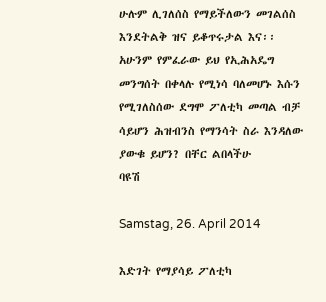ሁሉም ሊገለሰስ የማይችለውን መገልሰስ እንደትልቅ ዝና ይቆጥሩታል እና፡፡ አሁንም የምፈራው ይህ የኢሕአዴግ መንግሰት በቀላሉ የሚነሳ ባለመሆኑ እሱን የሚገለስሰው ደግሞ ፖለቲካ መጣል ብቻ ሳይሆን ሕዝብንስ የማንሳት ስራ እንዳለው ያውቁ ይሆን? በቸር ልበላችሁ
ባዩሽ

Samstag, 26. April 2014

እድገት የማያሳይ ፖለቲካ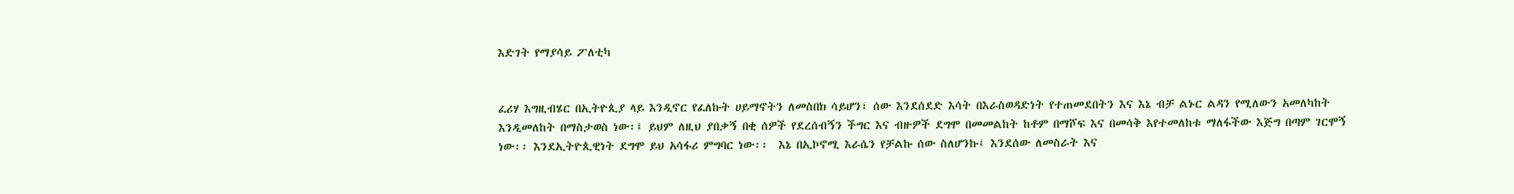እድገት የማያሳይ ፖለቲካ


ፈሪሃ እግዚብሄር በኢትዮጲያ ላይ እንዲኖር የፈለኩት ሀይማኖትን ለመስበክ ሳይሆን፣ ሰው እንደሰደድ እሳት በእራስወዳድነት የተጠመደበትን እና እኔ ብቻ ልኑር ልዳን የሚለውን አመለካከት እንዲመለከት በማስታወስ ነው፡፤ ይህም ለዚህ ያበቃኝ በቂ ሰዎች የደረሰብኝን ችግር እና ብዙዎች ደግሞ በመመልከት ከቶም በማሾፍ እና በመሳቅ እየተመለከቱ ማለፋችው እጅግ በጣም ገርሞኝ ነው፡፡ እንደኢትዮጲዊነት ደግሞ ይህ አሳፋሪ ምግባር ነው፡፡  እኔ በኢኮኖሚ እራሴን የቻልኩ ሰው ስለሆንኩ፤ እንደሰው ለመስራት እና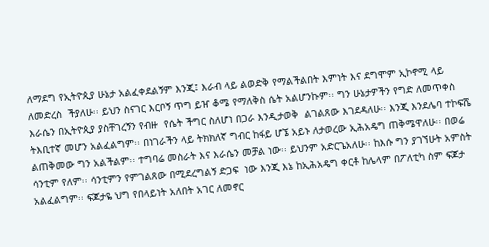ለማደግ የኢትዮጲያ ሁኔታ አልፈቀደልኝም እንጂ፤ እራብ ላይ ልወድቅ የማልችልበት እምነት እና ደግሞም ኢኮኖሚ ላይ ለመድረስ  ችያለሁ፡፡ ይህን ስናገር እርቦኝ ጥግ ይዠ ቆሜ የማለቅስ ሴት አልሆንኩም፡፡ ግን ሁኔታዎችን የግድ ለመጥቀስ እራሴን በኢትዮጲያ ያስቸገረኝን የብዙ  የሴት ችግር ስለሆነ በጋራ እንዲታወቅ  ልገልጸው እገደዳለሁ፡፡ እንጂ እንደሌባ ተኮፍሼ ትእቢተኛ መሆን አልፈልግም፡፡ በነገራችን ላይ ትክክለኛ ግብር ከፋይ ሆኜ አይኑ ለታወረው ኢሕአዴግ ጠቅሜዋለሁ፡፡ በወሬ ልጠቅመው ግን አልችልም፡፡ ተግባሬ መስራት እና እራሴን መቻል ነው፡፡ ይህንም አድርጌአለሁ፡፡ ከእሱ ግን ያገኘሁት አምስት ሳንቲም የለም፡፡ ሳንቲምን የምገልጸው በሚደረግልኝ ድጋፍ  ነው እንጂ እኔ ከኢሕአዴግ ቀርቶ ከሌላም በፖለቲካ ስም ፍጆታ አልፈልግም፡፡ ፍጆታዬ ህግ የበላይነት አለበት አገር ለመኖር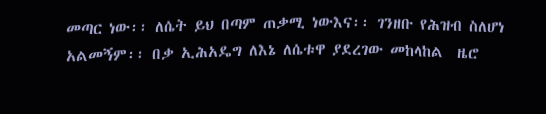መጣር ነው፡፡ ለሴት ይህ በጣም ጠቃሚ ነውእና፡፡ ገንዘቡ የሕዝብ ስለሆነ አልመኝም፡፡ በቃ ኢሕአዴግ ለእኔ ለሴቱዋ ያደረገው መከላከል  ዜሮ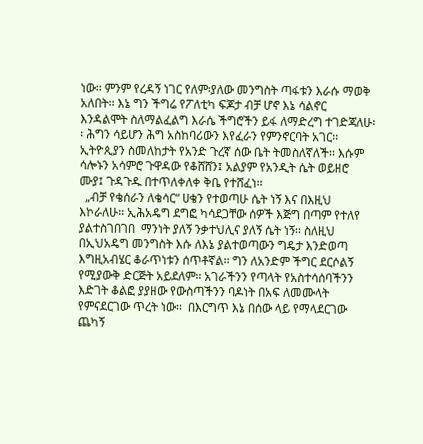ነው፡፡ ምንም የረዳኝ ነገር የለም፡ያለው መንግስት ጣፋቱን እራሱ ማወቅ አለበት፡፡ እኔ ግን ችግሬ የፖለቲካ ፍጆታ ብቻ ሆኖ እኔ ሳልኖር እንዳልሞት ስለማልፈልግ እራሴ ችግሮችን ይፋ ለማድረግ ተገድጃለሁ፡፡ ሕግን ሳይሆን ሕግ አስከባሪውን እየፈራን የምንኖርባት አገር፡፡  ኢትዮጲያን ስመለከታት የአንድ ጉረኛ ሰው ቤት ትመስለኛለች፡፡ እሱም ሳሎኑን አሳምሮ ጉዋዳው የቆሸሸን፤ አልያም የአንዲት ሴት ወይዘሮ ሙያ፤ ጉዳጉዱ በተጥለቀለቀ ቅቤ የተሸፈነ፡፡
  „ብቻ የቄሰራን ለቄሳር“ ሀቄን የተወጣሁ ሴት ነኝ እና በእዚህ እኮራለሁ፡፡ ኢሕአዴግ ደግፎ ካሳደጋቸው ሰዎች እጅግ በጣም የተለየ ያልተስገበገበ  ማንነት ያለኝ ንቃተህሊና ያለኝ ሴት ነኝ፡፡ ስለዚህ በኢህአዴግ መንግስት እሱ ለእኔ ያልተወጣውን ግዴታ እንድወጣ እግዚአብሄር ቆራጥነቱን ሰጥቶኛል፡፡ ግን ለአንድም ችግር ደርሶልኝ የሚያውቅ ድርጅት አይደለም፡፡ አገራችንን የጣላት የአስተሳሰባችንን እድገት ቆልፎ ያያዘው የውስጣችንን ባዶነት በአፍ ለመሙላት የምናደርገው ጥረት ነው፡፡  በእርግጥ እኔ በሰው ላይ የማላደርገው ጨካኝ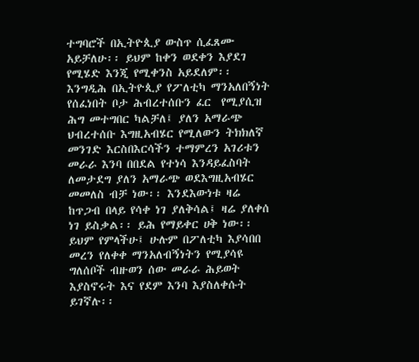ተግባሮች በኢትዮጲያ ውስጥ ሲፈጸሙ አይቻለሁ፡፡ ይህም ከቀን ወደቀን እያደገ የሚሄድ እንጂ የሚቀንስ አይደለም፡፡ እንግዲሕ በኢትዮጲያ የፖለቲካ ማንአለበኝነት የሰፈነበት ቦታ ሕብረተሰቡን ፈር  የሚያሲዝ ሕግ መተግበር ካልቻለ፤ ያለን አማራጭ ህብረተሰቡ እግዚአብሄር የሚለውን ትክክለኛ መንገድ እርስበእርሳችን ተማምረን አገሪቱን መራራ እንባ በበደል የተነሳ እንዳይፈስባት ለመታደግ ያለን አማራጭ ወደእግዚአብሄር መመለስ ብቻ ነው፡፡ እንደእውነቱ ዛሬ ከጥጋብ በላይ የሳቀ ነገ ያለቅሳል፤ ዛሬ ያለቀሰ ነገ ይስቃል፡፡ ይሕ የማይቀር ሀቅ ነው፡፡ ይህም የምላችሁ፤ ሁሉም በፖለቲካ እያሳበበ መረን የለቀቀ ማንአለብኝነትን የሚያሳዩ ግለሰቦች ብዙወን ሰው መራራ ሕይወት እያስኖሩት እና የደም እንባ እያስለቀሱት ይገኛሉ፡፡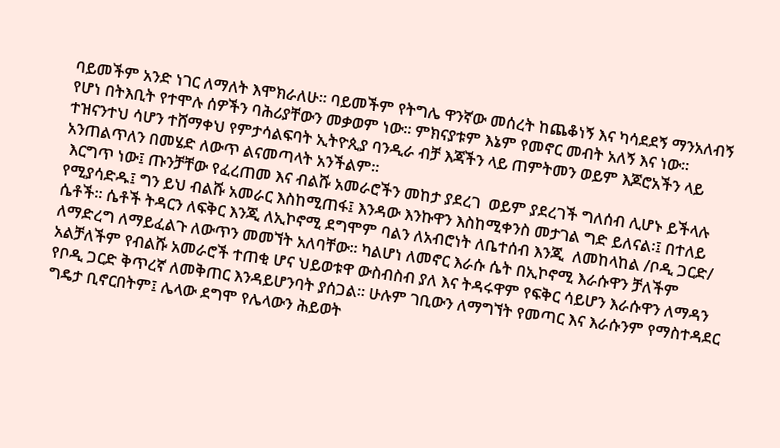ባይመችም አንድ ነገር ለማለት እሞክራለሁ፡፡ ባይመችም የትግሌ ዋንኛው መሰረት ከጨቆነኝ እና ካሳደደኝ ማንአለብኝ የሆነ በትእቢት የተሞሉ ሰዎችን ባሕሪያቸውን መቃወም ነው፡፡ ምክናያቱም እኔም የመኖር መብት አለኝ እና ነው፡፡ ተዝናንተህ ሳሆን ተሸማቀህ የምታሳልፍባት ኢትዮጲያ ባንዲራ ብቻ እጃችን ላይ ጠምትመን ወይም እጆሮአችን ላይ አንጠልጥለን በመሄድ ለውጥ ልናመጣላት አንችልም፡፡
 እርግጥ ነው፤ ጡንቻቸው የፈረጠመ እና ብልሹ አመራሮችን መከታ ያደረገ  ወይም ያደረገች ግለሰብ ሊሆኑ ይችላሉ የሚያሳድዱ፤ ግን ይህ ብልሹ አመራር እስከሚጠፋ፤ እንዳው እንኩዋን እስከሚቀንስ መታገል ግድ ይለናል፡፤ በተለይ ሴቶች፡፡ ሴቶች ትዳርን ለፍቅር እንጂ ለኢኮኖሚ ደግሞም ባልን ለአብሮነት ለቤተሰብ እንጂ  ለመከላከል /ቦዲ ጋርድ/ ለማድረግ ለማይፈልጉ ለውጥን መመኘት አለባቸው፡፡ ካልሆነ ለመኖር እራሱ ሴት በኢኮኖሚ እራሱዋን ቻለችም አልቻለችም የብልሹ አመራሮች ተጠቂ ሆና ህይወቱዋ ውስብስብ ያለ እና ትዳሩዋም የፍቅር ሳይሆን እራሱዋን ለማዳን የቦዲ ጋርድ ቅጥረኛ ለመቅጠር እንዳይሆንባት ያሰጋል፡፡ ሁሉም ገቢውን ለማግኘት የመጣር እና እራሱንም የማስተዳደር ግዴታ ቢኖርበትም፤ ሌላው ደግሞ የሌላውን ሕይወት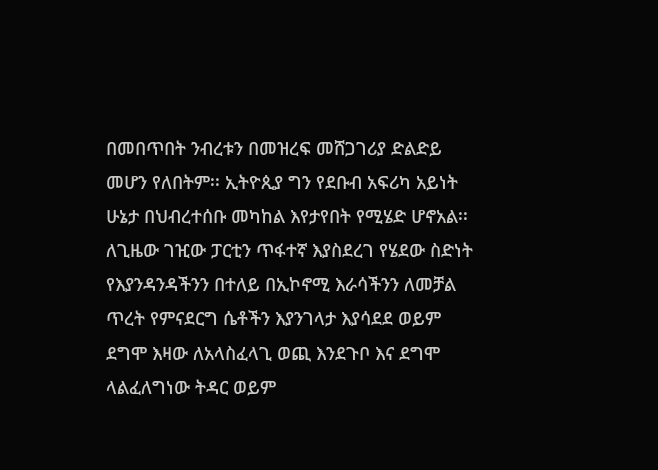በመበጥበት ንብረቱን በመዝረፍ መሸጋገሪያ ድልድይ መሆን የለበትም፡፡ ኢትዮጲያ ግን የደቡብ አፍሪካ አይነት ሁኔታ በህብረተሰቡ መካከል እየታየበት የሚሄድ ሆኖአል፡፡ ለጊዜው ገዢው ፓርቲን ጥፋተኛ እያስደረገ የሄደው ስድነት የእያንዳንዳችንን በተለይ በኢኮኖሚ እራሳችንን ለመቻል ጥረት የምናደርግ ሴቶችን እያንገላታ እያሳደደ ወይም ደግሞ እዛው ለአላስፈላጊ ወጪ እንደጉቦ እና ደግሞ ላልፈለግነው ትዳር ወይም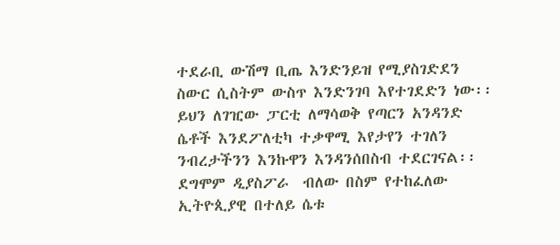ተደራቢ ውሽማ ቢጤ እንድንይዝ የሚያስገድደን ስውር ሲስትም ውስጥ እንድንገባ እየተገደድን ነው፡፡ ይህን ለገዢው ፓርቲ ለማሳወቅ የጣርን አንዳንድ ሴቶች እንደፖለቲካ ተቃዋሚ እየታየን ተገለን ንብረታችንን እንኩዋን እንዳንሰበስብ ተደርገናል፡፡ ደግሞም ዲያስፖራ  ብለው በስም የተከፈለው ኢትዮጲያዊ በተለይ ሴቱ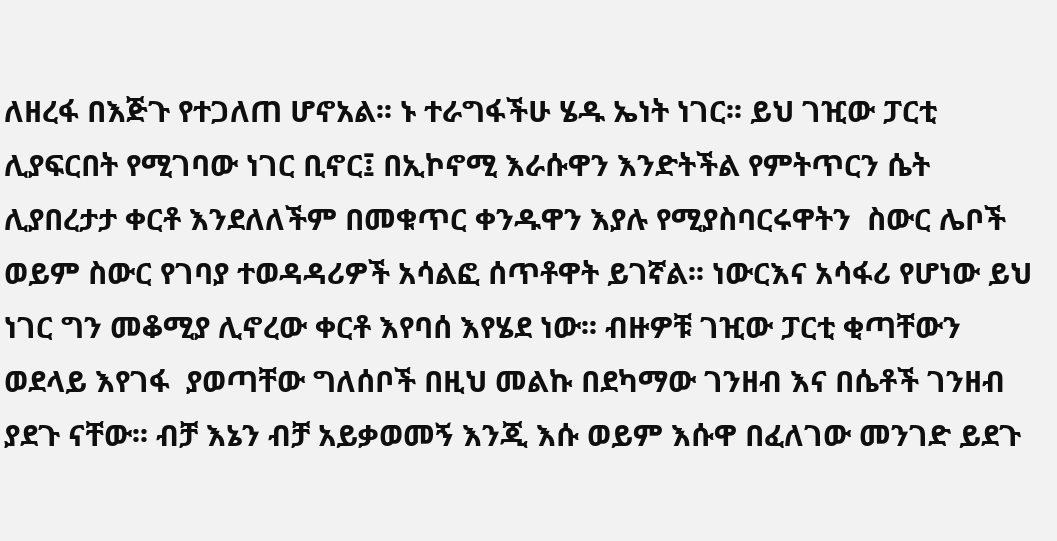ለዘረፋ በእጅጉ የተጋለጠ ሆኖአል፡፡ ኑ ተራግፋችሁ ሄዱ ኤነት ነገር፡፡ ይህ ገዢው ፓርቲ ሊያፍርበት የሚገባው ነገር ቢኖር፤ በኢኮኖሚ እራሱዋን እንድትችል የምትጥርን ሴት ሊያበረታታ ቀርቶ እንደለለችም በመቁጥር ቀንዱዋን እያሉ የሚያስባርሩዋትን  ስውር ሌቦች ወይም ስውር የገባያ ተወዳዳሪዎች አሳልፎ ሰጥቶዋት ይገኛል፡፡ ነውርእና አሳፋሪ የሆነው ይህ ነገር ግን መቆሚያ ሊኖረው ቀርቶ እየባሰ እየሄደ ነው፡፡ ብዙዎቹ ገዢው ፓርቲ ቂጣቸውን ወደላይ እየገፋ  ያወጣቸው ግለሰቦች በዚህ መልኩ በደካማው ገንዘብ እና በሴቶች ገንዘብ ያደጉ ናቸው፡፡ ብቻ እኔን ብቻ አይቃወመኝ እንጂ እሱ ወይም እሱዋ በፈለገው መንገድ ይደጉ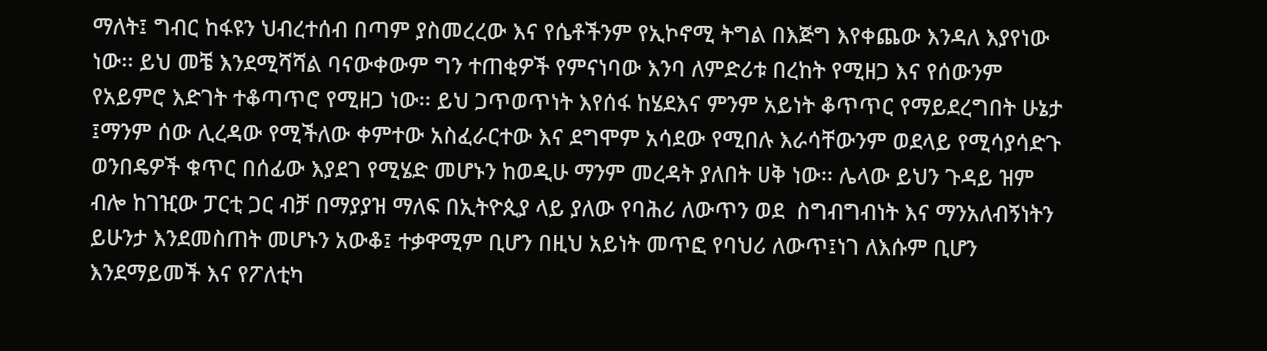ማለት፤ ግብር ከፋዩን ህብረተሰብ በጣም ያስመረረው እና የሴቶችንም የኢኮኖሚ ትግል በእጅግ እየቀጨው እንዳለ እያየነው ነው፡፡ ይህ መቼ እንደሚሻሻል ባናውቀውም ግን ተጠቂዎች የምናነባው እንባ ለምድሪቱ በረከት የሚዘጋ እና የሰውንም የአይምሮ እድገት ተቆጣጥሮ የሚዘጋ ነው፡፡ ይህ ጋጥወጥነት እየሰፋ ከሄደእና ምንም አይነት ቆጥጥር የማይደረግበት ሁኔታ ፤ማንም ሰው ሊረዳው የሚችለው ቀምተው አስፈራርተው እና ደግሞም አሳደው የሚበሉ እራሳቸውንም ወደላይ የሚሳያሳድጉ ወንበዴዎች ቁጥር በሰፊው እያደገ የሚሄድ መሆኑን ከወዲሁ ማንም መረዳት ያለበት ሀቅ ነው፡፡ ሌላው ይህን ጉዳይ ዝም ብሎ ከገዢው ፓርቲ ጋር ብቻ በማያያዝ ማለፍ በኢትዮጲያ ላይ ያለው የባሕሪ ለውጥን ወደ  ስግብግብነት እና ማንአለብኝነትን ይሁንታ እንደመስጠት መሆኑን አውቆ፤ ተቃዋሚም ቢሆን በዚህ አይነት መጥፎ የባህሪ ለውጥ፤ነገ ለእሱም ቢሆን እንደማይመች እና የፖለቲካ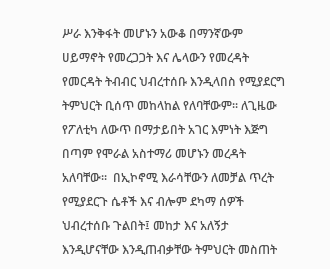ሥራ እንቅፋት መሆኑን አውቆ በማንኛውም ሀይማኖት የመረጋጋት እና ሌላውን የመረዳት የመርዳት ትብብር ህብረተሰቡ እንዲላበስ የሚያደርግ ትምህርት ቢሰጥ መከላከል የለባቸውም፡፡ ለጊዜው የፖለቲካ ለውጥ በማታይበት አገር እምነት እጅግ በጣም የሞራል አስተማሪ መሆኑን መረዳት አለባቸው፡፡  በኢኮኖሚ እራሳቸውን ለመቻል ጥረት የሚያደርጉ ሴቶች እና ብሎም ደካማ ሰዎች ህብረተሰቡ ጉልበት፤ መከታ እና አለኝታ እንዲሆናቸው እንዲጠብቃቸው ትምህርት መስጠት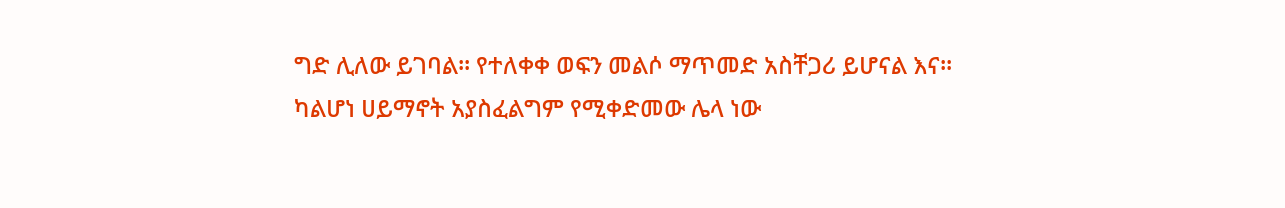ግድ ሊለው ይገባል፡፡ የተለቀቀ ወፍን መልሶ ማጥመድ አስቸጋሪ ይሆናል እና፡፡
ካልሆነ ሀይማኖት አያስፈልግም የሚቀድመው ሌላ ነው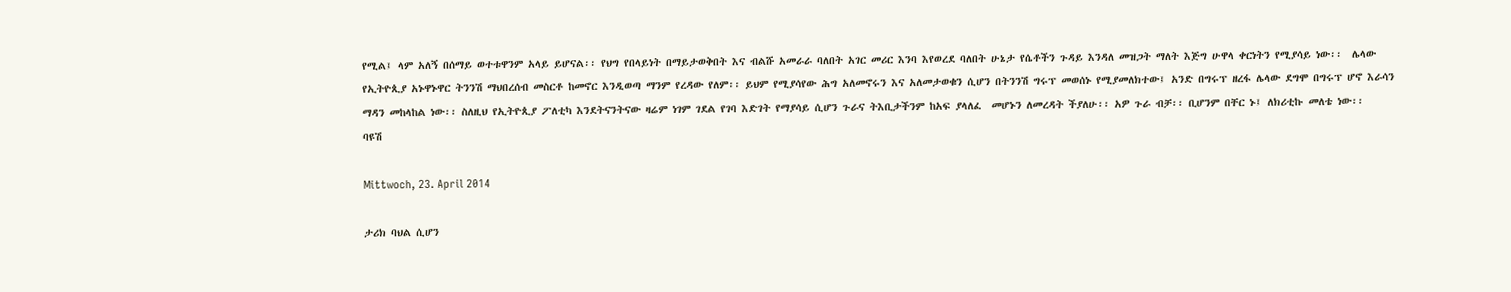የሚል፤ ላም አለኝ በሰማይ ወተቱዋንም አላይ ይሆናል፡፡ የህግ የበላይነት በማይታወቅበት እና ብልሹ አመራራ ባለበት አገር መሪር እንባ እየወረደ ባለበት ሁኔታ የሴቶችን ጉዳይ እንዳለ መዝጋት ማለት እጅግ ሁዋላ ቀርነትን የሚያሳይ ነው፡፡  ሌላው የኢትዮጲያ አኑዋኑዋር ትንንሽ ማህበረሰብ መስርቶ ከመኖር እንዲወጣ ማንም የረዳው የለም፡፡ ይህም የሚያሳየው ሕግ አለመኖሩን እና አለመታወቁን ሲሆን በትንንሽ ግሩፕ መወሰኑ የሚያመለክተው፤ አንድ በግሩፕ ዘረፋ ሌላው ደግሞ በግሩፕ ሆኖ እራሳን ማዳን መከላከል ነው፡፡ ስለዚህ የኢትዮጲያ ፖለቲካ እንደትናንትናው ዛሬም ነገም ገደል የገባ እድገት የማያሳይ ሲሆን ጉራና ትእቢታችንም ከአፍ ያላለፈ  መሆኑን ለመረዳት ችያለሁ፡፡ አዎ ጉራ ብቻ፡፡ ቢሆንም በቸር ኑ፤ ለክሪቲኩ መለቴ ነው፡፡
ባዩሽ

Mittwoch, 23. April 2014

ታሪክ ባህል ሲሆን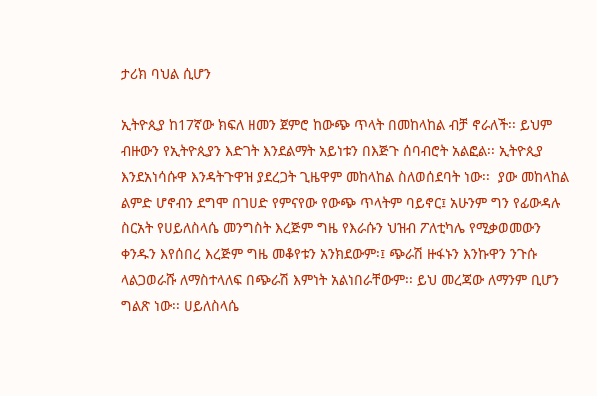ታሪክ ባህል ሲሆን

ኢትዮጲያ ከ17ኛው ክፍለ ዘመን ጀምሮ ከውጭ ጥላት በመከላከል ብቻ ኖራለች፡፡ ይህም ብዙውን የኢትዮጲያን እድገት እንደልማት አይነቱን በእጅጉ ሰባብሮት አልፎል፡፡ ኢትዮጲያ እንደአነሳሱዋ እንዳትጉዋዝ ያደረጋት ጊዜዋም መከላከል ስለወሰደባት ነው፡፡  ያው መከላከል ልምድ ሆኖብን ደግሞ በገሀድ የምናየው የውጭ ጥላትም ባይኖር፤ አሁንም ግን የፊውዳሉ ስርአት የሀይለስላሴ መንግስት እረጅም ግዜ የእራሱን ህዝብ ፖለቲካሌ የሚቃወመውን ቀንዱን እየሰበረ እረጅም ግዜ መቆየቱን አንክደውም፡፤ ጭራሽ ዙፋኑን እንኩዋን ንጉሱ ላልጋወራሹ ለማስተላለፍ በጭራሽ እምነት አልነበራቸውም፡፡ ይህ መረጃው ለማንም ቢሆን ግልጽ ነው፡፡ ሀይለስላሴ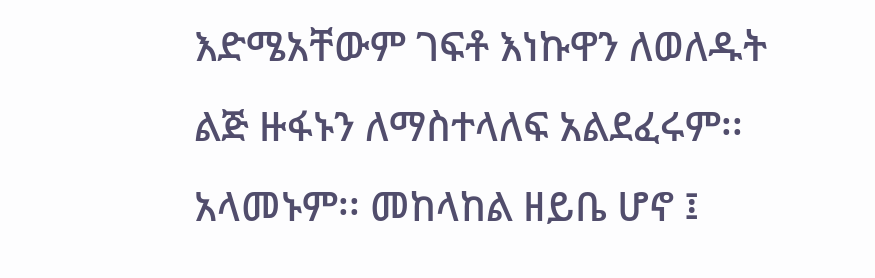እድሜአቸውም ገፍቶ እነኩዋን ለወለዱት ልጅ ዙፋኑን ለማስተላለፍ አልደፈሩም፡፡ አላመኑም፡፡ መከላከል ዘይቤ ሆኖ ፤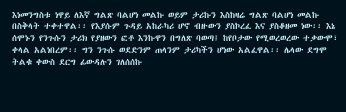እነመንግስቱ ነዋይ ለእኛ ግልጽ ባልሆነ መልኩ ወይም ታሪኩን እስከዛሬ ግልጽ ባልሆነ መልኩ በስቅላት ተቀተዋል፡፡ የእያሱም ጉዳይ አከራካሪ ሆኖ ብዙውን ያስኮረፈ እና ያስቆዘመ ነው፡፡ እኔ ሰሞኑን የንጉሱን ታሪክ የያዘውን ፎቶ እንኩዋን በግለጽ ባወጣ፤ ከየቦታው የሚወረወረው ተቃውሞ፣ ቀላል አልነበረም፡፡ ግን ንጉሱ ወደድንም ጠላንም ታሪካችን ሆነው አልፈዋል፡፡ ሌላው ደግሞ ትልቁ ቀውስ ደርግ ፊውዳሉን ገለሰሰኩ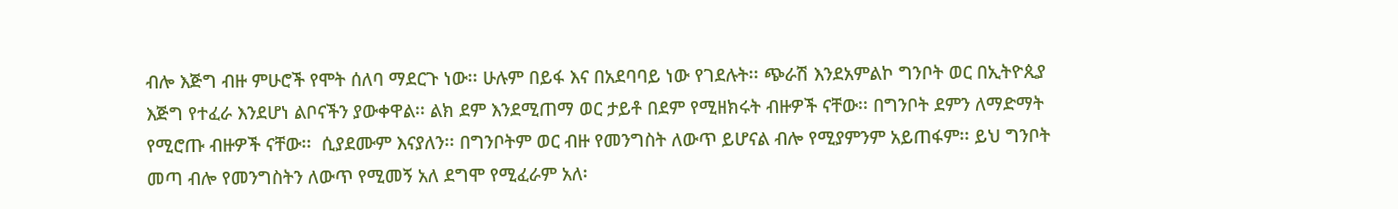ብሎ እጅግ ብዙ ምሁሮች የሞት ሰለባ ማደርጉ ነው፡፡ ሁሉም በይፋ እና በአደባባይ ነው የገደሉት፡፡ ጭራሽ እንደአምልኮ ግንቦት ወር በኢትዮጲያ እጅግ የተፈራ እንደሆነ ልቦናችን ያውቀዋል፡፡ ልክ ደም እንደሚጠማ ወር ታይቶ በደም የሚዘክሩት ብዙዎች ናቸው፡፡ በግንቦት ደምን ለማድማት የሚሮጡ ብዙዎች ናቸው፡፡  ሲያደሙም እናያለን፡፡ በግንቦትም ወር ብዙ የመንግስት ለውጥ ይሆናል ብሎ የሚያምንም አይጠፋም፡፡ ይህ ግንቦት መጣ ብሎ የመንግስትን ለውጥ የሚመኝ አለ ደግሞ የሚፈራም አለ፡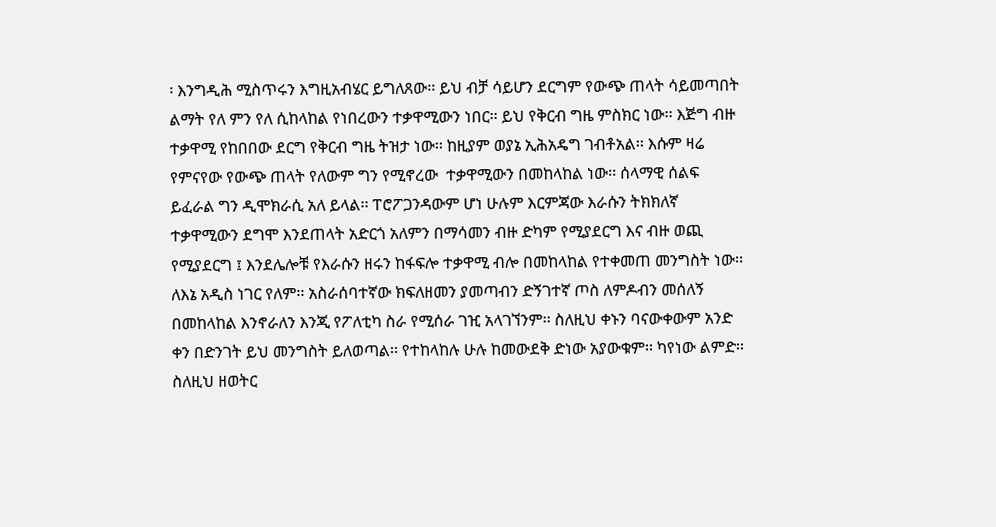፡ እንግዲሕ ሚስጥሩን እግዚአብሄር ይግለጸው፡፡ ይህ ብቻ ሳይሆን ደርግም የውጭ ጠላት ሳይመጣበት ልማት የለ ምን የለ ሲከላከል የነበረውን ተቃዋሚውን ነበር፡፡ ይህ የቅርብ ግዜ ምስክር ነው፡፡ እጅግ ብዙ ተቃዋሚ የከበበው ደርግ የቅርብ ግዜ ትዝታ ነው፡፡ ከዚያም ወያኔ ኢሕአዴግ ገብቶአል፡፡ እሱም ዛሬ የምናየው የውጭ ጠላት የለውም ግን የሚኖረው  ተቃዋሚውን በመከላከል ነው፡፡ ሰላማዊ ሰልፍ ይፈራል ግን ዲሞክራሲ አለ ይላል፡፡ ፐሮፖጋንዳውም ሆነ ሁሉም እርምጃው እራሱን ትክክለኛ ተቃዋሚውን ደግሞ እንደጠላት አድርጎ አለምን በማሳመን ብዙ ድካም የሚያደርግ እና ብዙ ወጪ የሚያደርግ ፤ እንደሌሎቹ የእራሱን ዘሩን ከፋፍሎ ተቃዋሚ ብሎ በመከላከል የተቀመጠ መንግስት ነው፡፡ ለእኔ አዲስ ነገር የለም፡፡ አስራሰባተኛው ክፍለዘመን ያመጣብን ድኝገተኛ ጦስ ለምዶብን መሰለኝ በመከላከል እንኖራለን እንጂ የፖለቲካ ስራ የሚሰራ ገዢ አላገኘንም፡፡ ስለዚህ ቀኑን ባናውቀውም አንድ ቀን በድንገት ይህ መንግስት ይለወጣል፡፡ የተከላከሉ ሁሉ ከመውደቅ ድነው አያውቁም፡፡ ካየነው ልምድ፡፡ ስለዚህ ዘወትር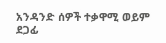አንዳንድ ሰዎች ተቃዋሚ ወይም ደጋፊ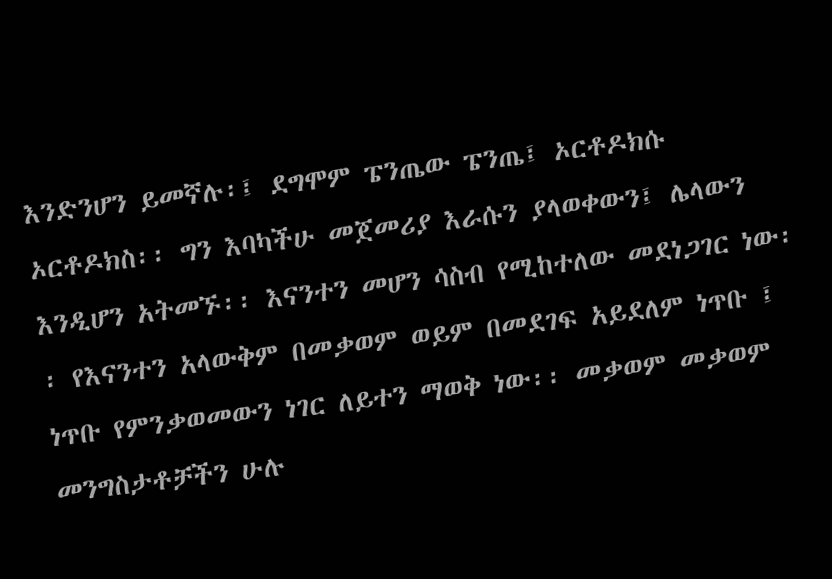እንድንሆን ይመኛሉ፡፤ ደግሞም ፔንጤው ፔንጤ፤ ኦርቶዶክሱ ኦርቶዶክስ፡፡ ግን እባካችሁ መጀመሪያ እራሱን ያላወቀውን፤ ሌላውን እንዲሆን አትመኙ፡፡ እናንተን መሆን ሳስብ የሚከተለው መደነጋገር ነው፡፡ የእናንተን አላውቅም በመቃወም ወይም በመደገፍ አይደለም ነጥቡ ፤ ነጥቡ የምንቃወመውን ነገር ለይተን ማወቅ ነው፡፡ መቃወም መቃወም መንግስታቶቻችን ሁሉ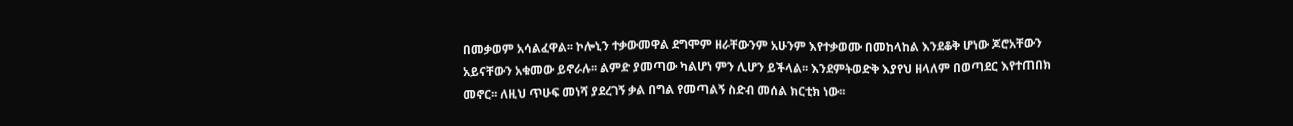በመቃወም አሳልፈዋል፡፡ ኮሎኒን ተቃውመዋል ደግሞም ዘራቸውንም አሁንም እየተቃወሙ በመከላከል እንደቆቅ ሆነው ጆሮአቸውን አይናቸውን አቁመው ይኖራሉ፡፡ ልምድ ያመጣው ካልሆነ ምን ሊሆን ይችላል፡፡ እንደምትወድቅ እያየህ ዘላለም በወጣደር እየተጠበክ መኖር፡፡ ለዚህ ጥሁፍ መነሻ ያደረገኝ ቃል በግል የመጣልኝ ስድብ መሰል ክርቲክ ነው፡፡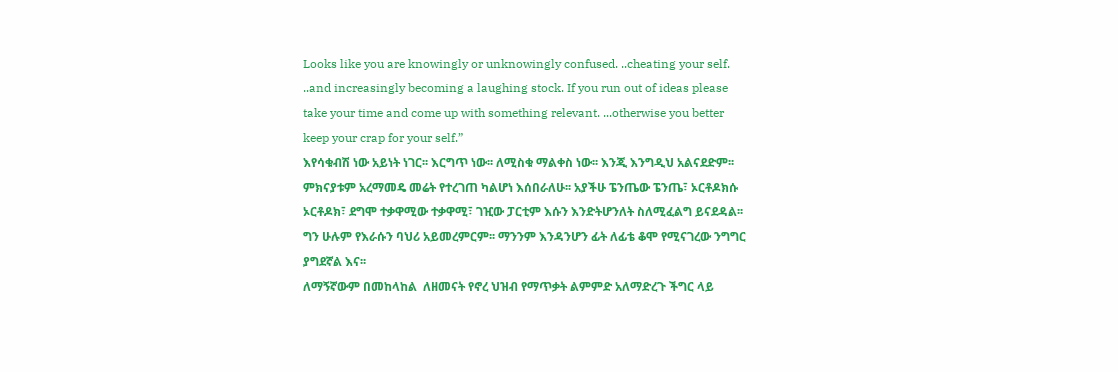Looks like you are knowingly or unknowingly confused. ..cheating your self. ..and increasingly becoming a laughing stock. If you run out of ideas please take your time and come up with something relevant. ...otherwise you better keep your crap for your self.”
እየሳቁብሽ ነው አይነት ነገር፡፡ እርግጥ ነው፡፡ ለሚስቁ ማልቀስ ነው፡፡ እንጂ እንግዲህ አልናደድም፡፡ ምክናያቱም አረማመዴ መሬት የተረገጠ ካልሆነ እሰበራለሁ፡፡ አያችሁ ፔንጤው ፔንጤ፣ ኦርቶዶክሱ ኦርቶዶክ፣ ደግሞ ተቃዋሚው ተቃዋሚ፣ ገዢው ፓርቲም እሱን እንድትሆንለት ስለሚፈልግ ይናደዳል፡፡ ግን ሁሉም የእራሱን ባህሪ አይመረምርም፡፡ ማንንም እንዳንሆን ፊት ለፊቴ ቆሞ የሚናገረው ንግግር ያግደኛል እና፡፡
ለማኝኛውም በመከላከል  ለዘመናት የኖረ ህዝብ የማጥቃት ልምምድ አለማድረጉ ችግር ላይ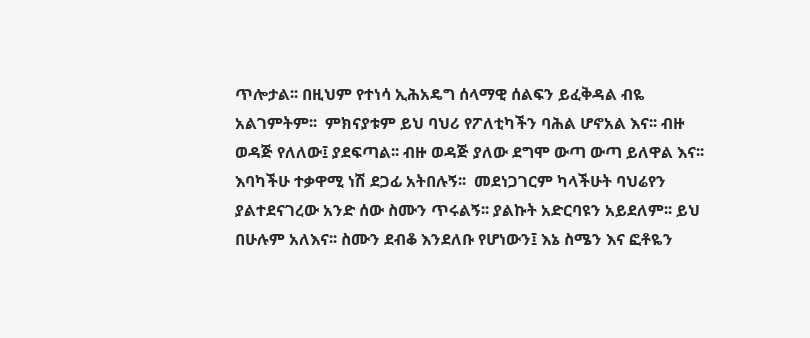ጥሎታል፡፡ በዚህም የተነሳ ኢሕአዴግ ሰላማዊ ሰልፍን ይፈቅዳል ብዬ አልገምትም፡፡  ምክናያቱም ይህ ባህሪ የፖለቲካችን ባሕል ሆኖአል እና፡፡ ብዙ ወዳጅ የለለው፤ ያደፍጣል፡፡ ብዙ ወዳጅ ያለው ደግሞ ውጣ ውጣ ይለዋል እና፡፡ እባካችሁ ተቃዋሚ ነሽ ደጋፊ አትበሉኝ፡፡  መደነጋገርም ካላችሁት ባህሬየን ያልተደናገረው አንድ ሰው ስሙን ጥሩልኝ፡፡ ያልኩት አድርባዩን አይደለም፡፡ ይህ በሁሉም አለእና፡፡ ስሙን ደብቆ እንደለቡ የሆነውን፤ እኔ ስሜን እና ፎቶዬን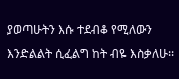ያወጣሁትን እሱ ተደብቆ የሚለውን እንድልልት ሲፈልግ ከት ብዬ እስቃለሁ፡፡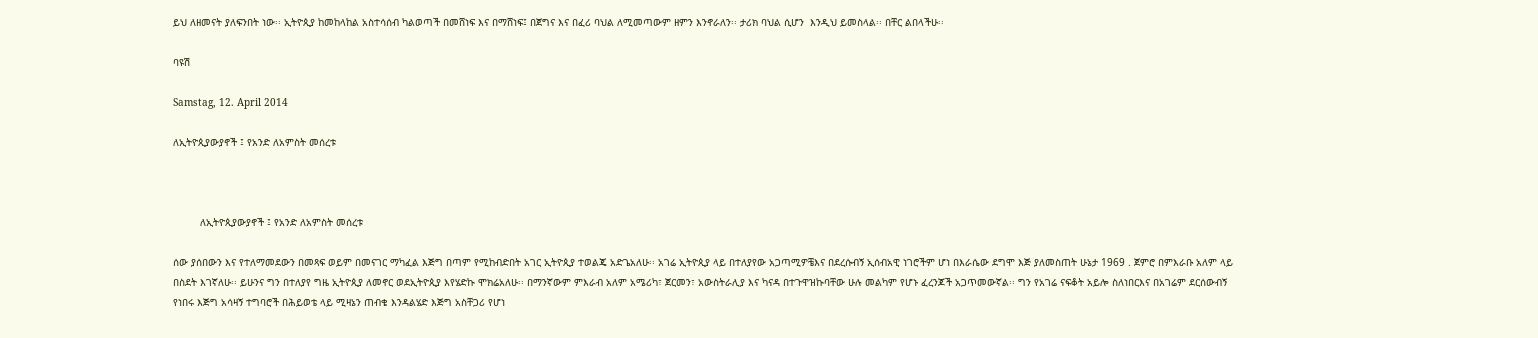ይህ ለዘመናት ያለፍንበት ነው፡፡ ኢትዮጲያ ከመከላከል አስተሳሰብ ካልወጣች በመሸነፍ እና በማሸነፍ፤ በጀግና እና በፈሪ ባህል ለሚመጣውም ዘምን እንኖራለን፡፡ ታሪክ ባህል ሲሆን  እንዲህ ይመስላል፡፡ በቸር ልበላችሁ፡፡

ባዩሽ

Samstag, 12. April 2014

ለኢትዮጲያውያኖች ፤ የአንድ ለአምስት መሰረቱ



         ለኢትዮጲያውያኖች ፤ የአንድ ለአምስት መሰረቱ

ሰው ያሰበውን እና የተለማመደውን በመጻፍ ወይም በመናገር ማካፈል እጅግ በጣም የሚከብድበት አገር ኢትዮጲያ ተወልጄ አድጌአለሁ፡፡ አገሬ ኢትዮጲያ ላይ በተለያየው አጋጣሚዎቼእና በደረሱብኝ ኢሰብአዊ ነገሮችም ሆነ በእራሴው ደግሞ እጅ ያለመስጠት ሁኔታ 1969 . ጀምሮ በምእራቡ አለም ላይ በስደት እገኛለሁ፡፡ ይሁንና ግን በተለያየ ግዜ ኢትዮጲያ ለመኖር ወደኢትዮጲያ እየሄድኩ ሞክሬአለሁ፡፡ በማንኛውም ምእራብ አለም አሜሪካ፣ ጀርመን፣ አውስትራሊያ እና ካናዳ በተጉዋዝኩባቸው ሁሉ መልካም የሆኑ ፈረንጆች አጋጥመውኛል፡፡ ግን የአገሬ ናፍቆት አይሎ ስለነበርእና በአገሬም ደርሰውብኝ የነበሩ እጅግ አሳዛኝ ተግባሮች በሕይወቴ ላይ ሚዛኔን ጠብቄ እንዳልሄድ እጅግ አስቸጋሪ የሆነ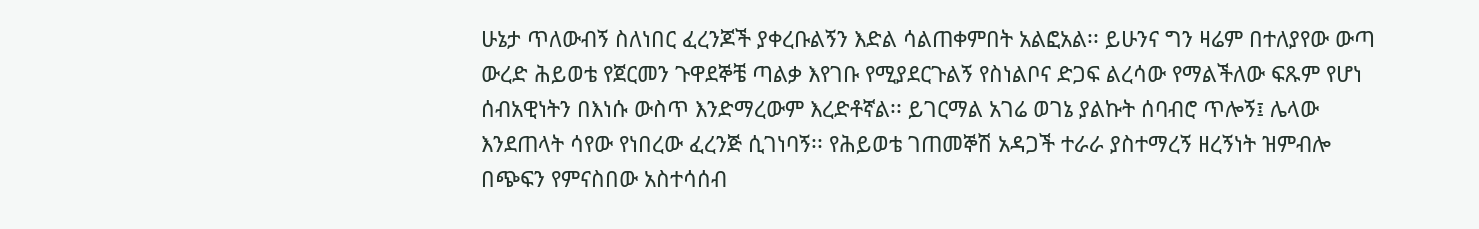ሁኔታ ጥለውብኝ ስለነበር ፈረንጆች ያቀረቡልኝን እድል ሳልጠቀምበት አልፎአል፡፡ ይሁንና ግን ዛሬም በተለያየው ውጣ ውረድ ሕይወቴ የጀርመን ጉዋደኞቼ ጣልቃ እየገቡ የሚያደርጉልኝ የስነልቦና ድጋፍ ልረሳው የማልችለው ፍጹም የሆነ ሰብአዊነትን በእነሱ ውስጥ እንድማረውም እረድቶኛል፡፡ ይገርማል አገሬ ወገኔ ያልኩት ሰባብሮ ጥሎኝ፤ ሌላው እንደጠላት ሳየው የነበረው ፈረንጅ ሲገነባኝ፡፡ የሕይወቴ ገጠመኞሽ አዳጋች ተራራ ያስተማረኝ ዘረኝነት ዝምብሎ በጭፍን የምናስበው አስተሳሰብ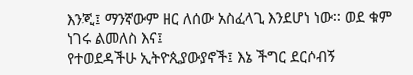እንጂ፤ ማንኛውም ዘር ለሰው አስፈላጊ እንደሆነ ነው፡፡ ወደ ቁም ነገሩ ልመለስ እና፤
የተወደዳችሁ ኢትዮጲያውያኖች፤ እኔ ችግር ደርሶብኝ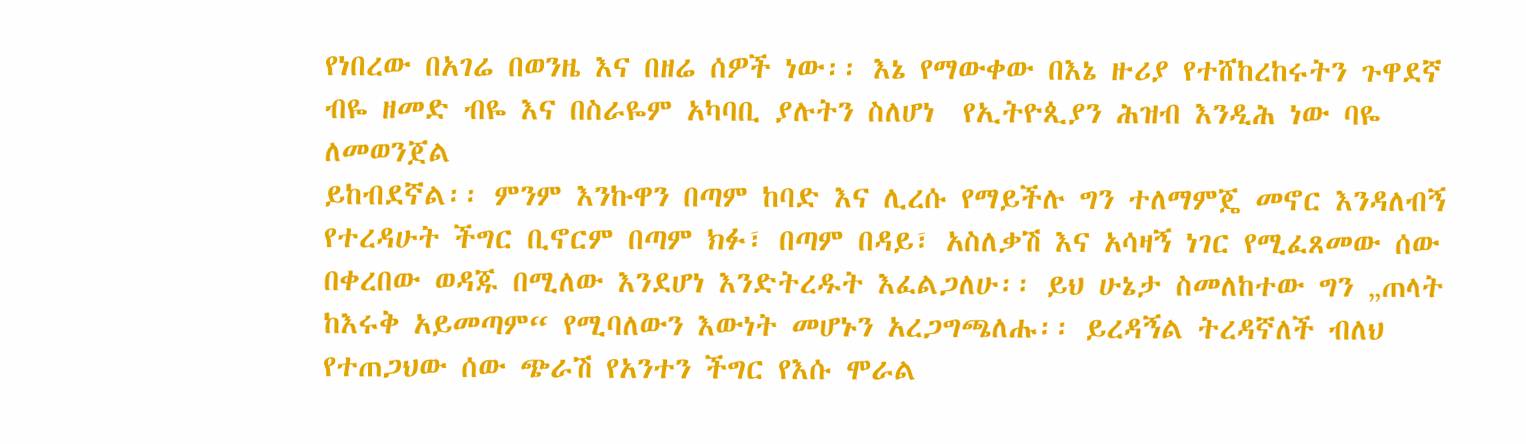የነበረው በአገሬ በወንዜ እና በዘሬ ሰዎች ነው፡፡ እኔ የማውቀው በእኔ ዙሪያ የተሸከረከሩትን ጉዋደኛ ብዬ ዘመድ ብዬ እና በስራዬም አካባቢ ያሉትን ስለሆነ  የኢትዮጲያን ሕዝብ እንዲሕ ነው ባዬ ለመወንጀል
ይከብደኛል፡፡ ምንም እንኩዋን በጣም ከባድ እና ሊረሱ የማይችሉ ግን ተለማምጄ መኖር እንዳለብኝ የተረዳሁት ችግር ቢኖርም በጣም ክፉ፣ በጣም በዳይ፣ አስለቃሽ እና አሳዛኝ ነገር የሚፈጸመው ሰው በቀረበው ወዳጁ በሚለው እንደሆነ እንድትረዱት እፈልጋለሁ፡፡ ይህ ሁኔታ ስመለከተው ግን „ጠላት ከእሩቅ አይመጣም“ የሚባለውን እውነት መሆኑን አረጋግጫለሑ፡፡ ይረዳኝል ትረዳኛለች ብለህ የተጠጋህው ሰው ጭራሽ የአንተን ችግር የእሱ ሞራል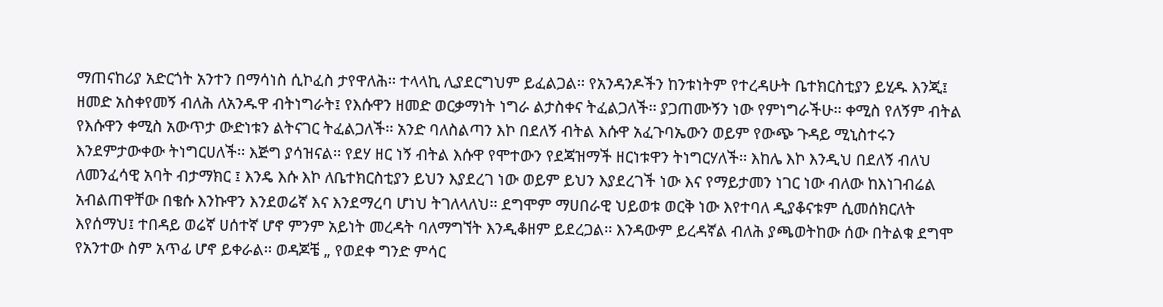ማጠናከሪያ አድርጎት አንተን በማሳነስ ሲኮፈስ ታየዋለሕ፡፡ ተላላኪ ሊያደርግህም ይፈልጋል፡፡ የአንዳንዶችን ከንቱነትም የተረዳሁት ቤተክርስቲያን ይሂዱ እንጂ፤ ዘመድ አስቀየመኝ ብለሕ ለአንዱዋ ብትነግራት፤ የእሱዋን ዘመድ ወርቃማነት ነግራ ልታስቀና ትፈልጋለች፡፡ ያጋጠሙኝን ነው የምነግራችሁ፡፡ ቀሚስ የለኝም ብትል የእሱዋን ቀሚስ አውጥታ ውድነቱን ልትናገር ትፈልጋለች፡፡ አንድ ባለስልጣን እኮ በደለኝ ብትል እሱዋ አፈጉባኤውን ወይም የውጭ ጉዳይ ሚኒስተሩን እንደምታውቀው ትነግርሀለች፡፡ እጅግ ያሳዝናል፡፡ የደሃ ዘር ነኝ ብትል እሱዋ የሞተውን የደጃዝማች ዘርነቱዋን ትነግርሃለች፡፡ እከሌ እኮ እንዲህ በደለኝ ብለህ ለመንፈሳዊ አባት ብታማክር ፤ እንዴ እሱ እኮ ለቤተክርስቲያን ይህን እያደረገ ነው ወይም ይህን እያደረገች ነው እና የማይታመን ነገር ነው ብለው ከእነገብሬል አብልጠዋቸው በቄሱ እንኩዋን እንደወሬኛ እና እንደማረባ ሆነህ ትገለላለህ፡፡ ደግሞም ማሀበራዊ ህይወቱ ወርቅ ነው እየተባለ ዲያቆናቱም ሲመሰክርለት እየሰማህ፤ ተበዳይ ወሬኛ ሀሰተኛ ሆኖ ምንም አይነት መረዳት ባለማግኘት እንዲቆዘም ይደረጋል፡፡ እንዳውም ይረዳኛል ብለሕ ያጫወትከው ሰው በትልቁ ደግሞ የአንተው ስም አጥፊ ሆኖ ይቀራል፡፡ ወዳጆቼ „ የወደቀ ግንድ ምሳር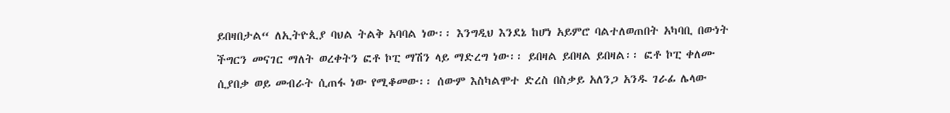ይበዛበታል“ ለኢትዮጲያ ባህል ትልቅ አባባል ነው፡፡ እንግዲህ እንደኔ ከሆነ አይምሮ ባልተለወጠበት አካባቢ በውነት ችግርን መናገር ማለት ወረቀትን ፎቶ ኮፒ ማሽን ላይ ማድረግ ነው፡፡ ይበዛል ይበዛል ይበዛል፡፡ ፎቶ ኮፒ ቀለሙ ሲያበቃ ወይ መብራት ሲጠፋ ነው የሚቆመው፡፡ ሰውም እስካልሞተ ድረስ በስቃይ አለንጋ አንዱ ገራፊ ሌላው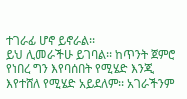ተገራፊ ሆኖ ይኖራል፡፡
ይህ ሊመራችሁ ይገባል፡፡ ከጥንት ጀምሮ የነበረ ግን እየባሰበት የሚሄድ እንጂ እየተሸለ የሚሄድ አይደለም፡፡ አገራችንም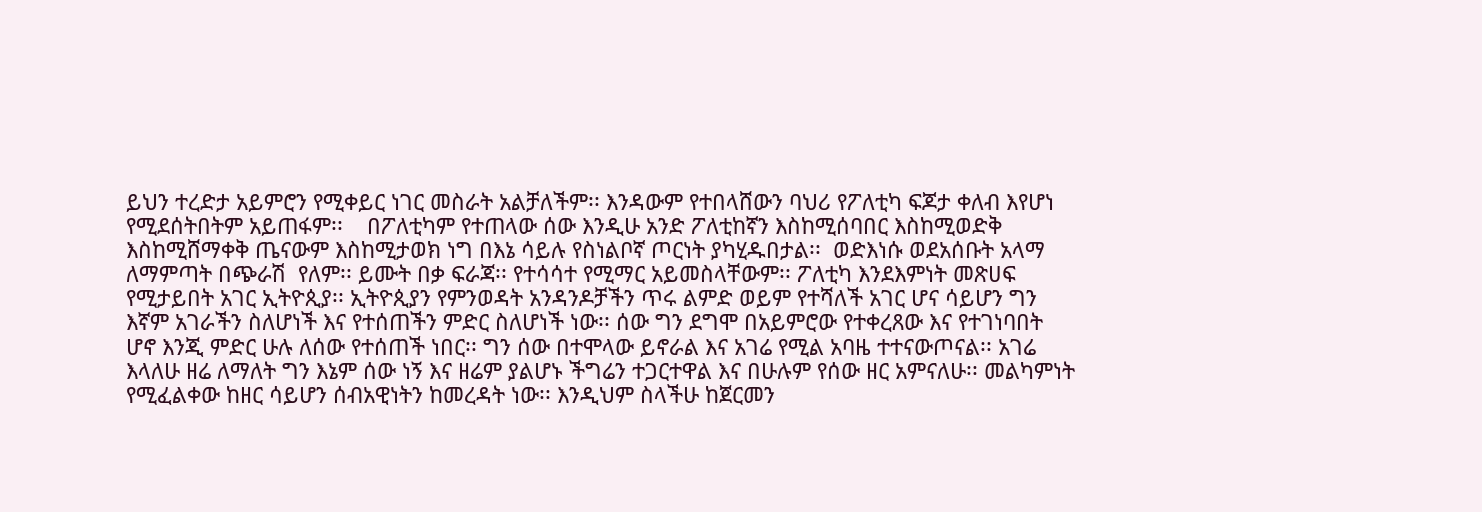ይህን ተረድታ አይምሮን የሚቀይር ነገር መስራት አልቻለችም፡፡ እንዳውም የተበላሸውን ባህሪ የፖለቲካ ፍጆታ ቀለብ እየሆነ የሚደሰትበትም አይጠፋም፡፡    በፖለቲካም የተጠላው ሰው እንዲሁ አንድ ፖለቲከኛን እስከሚሰባበር እስከሚወድቅ እስከሚሸማቀቅ ጤናውም እስከሚታወክ ነግ በእኔ ሳይሉ የስነልቦኛ ጦርነት ያካሂዱበታል፡፡  ወድእነሱ ወደአሰቡት አላማ ለማምጣት በጭራሽ  የለም፡፡ ይሙት በቃ ፍራጃ፡፡ የተሳሳተ የሚማር አይመስላቸውም፡፡ ፖለቲካ እንደእምነት መጽሀፍ የሚታይበት አገር ኢትዮጲያ፡፡ ኢትዮጲያን የምንወዳት አንዳንዶቻችን ጥሩ ልምድ ወይም የተሻለች አገር ሆና ሳይሆን ግን እኛም አገራችን ስለሆነች እና የተሰጠችን ምድር ስለሆነች ነው፡፡ ሰው ግን ደግሞ በአይምሮው የተቀረጸው እና የተገነባበት ሆኖ እንጂ ምድር ሁሉ ለሰው የተሰጠች ነበር፡፡ ግን ሰው በተሞላው ይኖራል እና አገሬ የሚል አባዜ ተተናውጦናል፡፡ አገሬ እላለሁ ዘሬ ለማለት ግን እኔም ሰው ነኝ እና ዘሬም ያልሆኑ ችግሬን ተጋርተዋል እና በሁሉም የሰው ዘር አምናለሁ፡፡ መልካምነት የሚፈልቀው ከዘር ሳይሆን ሰብአዊነትን ከመረዳት ነው፡፡ እንዲህም ስላችሁ ከጀርመን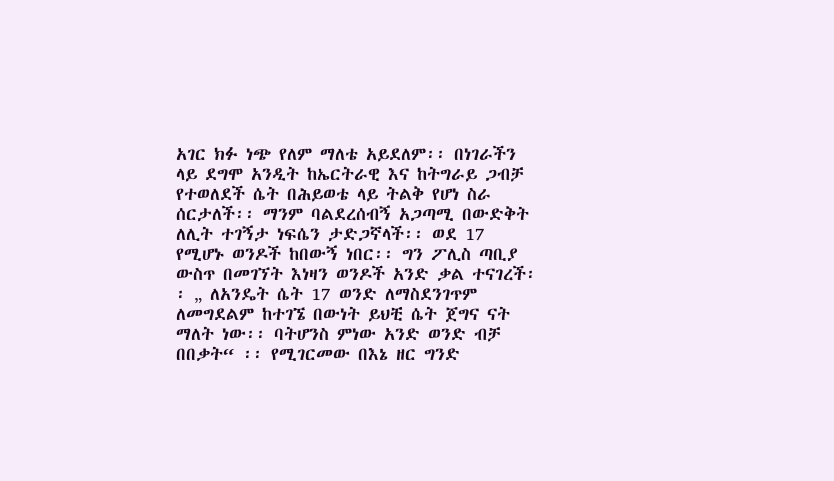አገር ክፉ ነጭ የለም ማለቴ አይደለም፡፡ በነገራችን ላይ ደግሞ አንዲት ከኤርትራዊ እና ከትግራይ ጋብቻ የተወለደች ሴት በሕይወቴ ላይ ትልቅ የሆነ ስራ ሰርታለች፡፡ ማንም ባልደረሰብኝ አጋጣሚ በውድቅት ለሊት ተገኝታ ነፍሴን ታድጋኛላች፡፡ ወደ 17 የሚሆኑ ወንዶች ከበውኝ ነበር፡፡ ግን ፖሊስ ጣቢያ ውስጥ በመገኘት እነዛን ወንዶች አንድ ቃል ተናገረች፡፡ „ ለአንዴት ሴት 17 ወንድ ለማስደንገጥም ለመግደልም ከተገኜ በውነት ይህቺ ሴት ጀግና ናት ማለት ነው፡፡ ባትሆንስ ምነው አንድ ወንድ ብቻ በበቃት“ ፡፡ የሚገርመው በእኔ ዘር ግንድ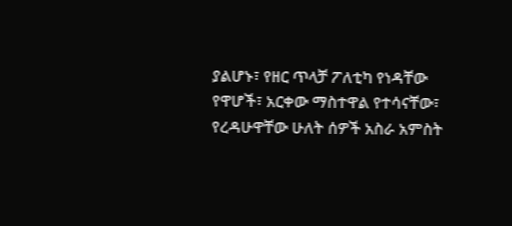ያልሆኑ፣ የዘር ጥላቻ ፖለቲካ የነዳቸው የዋሆች፣ አርቀው ማስተዋል የተሳናቸው፣ የረዳሁዋቸው ሁለት ሰዎች አስራ አምስት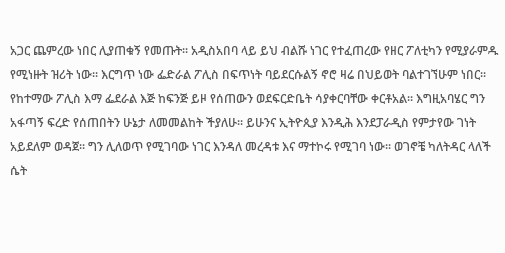አጋር ጨምረው ነበር ሊያጠቁኝ የመጡት፡፡ አዲስአበባ ላይ ይህ ብልሹ ነገር የተፈጠረው የዘር ፖለቲካን የሚያራምዱ የሚነዙት ዝሪት ነው፡፡ እርግጥ ነው ፌድራል ፖሊስ በፍጥነት ባይደርሱልኝ ኖሮ ዛሬ በህይወት ባልተገኘሁም ነበር፡፡ የከተማው ፖሊስ እማ ፌደራል እጅ ከፍንጅ ይዞ የሰጠውን ወደፍርድቤት ሳያቀርባቸው ቀርቶአል፡፡ እግዚአባሄር ግን አፋጣኝ ፍረድ የሰጠበትን ሁኔታ ለመመልከት ችያለሁ፡፡ ይሁንና ኢትዮጲያ እንዲሕ እንደፓራዲስ የምታየው ገነት አይደለም ወዳጀ፡፡ ግን ሊለወጥ የሚገባው ነገር እንዳለ መረዳቱ እና ማተኮሩ የሚገባ ነው፡፡ ወገኖቼ ካለትዳር ላለች ሴት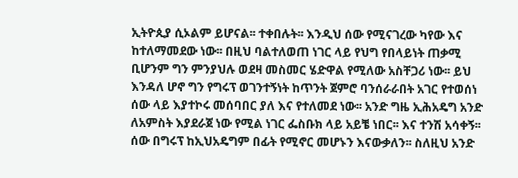ኢትዮጲያ ሲኦልም ይሆናል፡፡ ተቀበሉት፡፡ እንዲህ ሰው የሚናገረው ካየው እና ከተለማመደው ነው፡፡ በዚህ ባልተለወጠ ነገር ላይ የህግ የበላይነት ጠቃሚ ቢሆንም ግን ምንያህሉ ወደዛ መስመር ሄድዋል የሚለው አስቸጋሪ ነው፡፡ ይህ እንዳለ ሆኖ ግን የግሩፕ ወገንተኝነት ከጥንት ጀምሮ ባንሰራራበት አገር የተወሰነ ሰው ላይ እያተኮሩ መሰባበር ያለ እና የተለመደ ነው፡፡ አንድ ግዜ ኢሕአዴግ አንድ ለአምስት እያደራጀ ነው የሚል ነገር ፌስቡክ ላይ አይቼ ነበር፡፡ እና ተንሽ አሳቀኝ፡፡ ሰው በግሩፕ ከኢህአዴግም በፊት የሚኖር መሆኑን እናውቃለን፡፡ ስለዚህ አንድ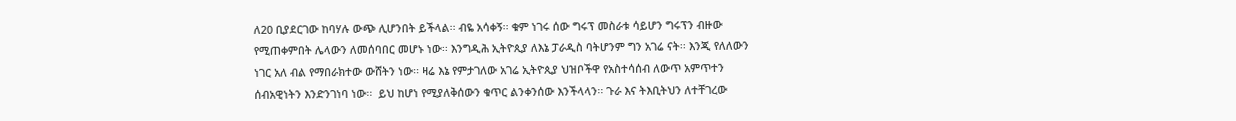ለ20 ቢያደርገው ከባሃሉ ውጭ ሊሆንበት ይችላል፡፡ ብዬ አሳቀኝ፡፡ ቁም ነገሩ ሰው ግሩፕ መስራቱ ሳይሆን ግሩፕን ብዙው የሚጠቀምበት ሌላውን ለመሰባበር መሆኑ ነው፡፡ እንግዲሕ ኢትዮጲያ ለእኔ ፓራዲስ ባትሆንም ግን አገሬ ናት፡፡ እንጂ የለለውን ነገር አለ ብል የማበራክተው ውሸትን ነው፡፡ ዛሬ እኔ የምታገለው አገሬ ኢትዮጲያ ህዝቦችዋ የአስተሳሰብ ለውጥ አምጥተን ሰብአዊነትን እንድንገነባ ነው፡፡  ይህ ከሆነ የሚያለቅሰውን ቁጥር ልንቀንሰው እንችላላን፡፡ ጉራ እና ትእቢትህን ለተቸገረው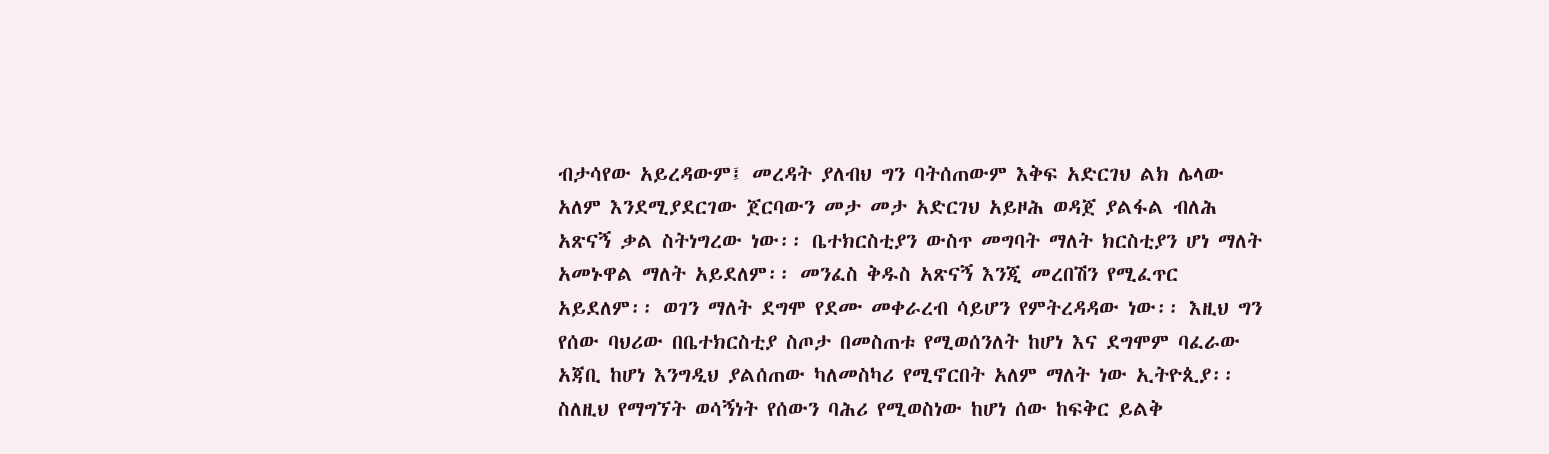ብታሳየው አይረዳውም፤ መረዳት ያለብህ ግን ባትሰጠውም እቅፍ አድርገህ ልክ ሌላው አለም እንደሚያደርገው ጀርባውን መታ መታ አድርገህ አይዞሕ ወዳጀ ያልፋል ብለሕ አጽናኝ ቃል ስትነግረው ነው፡፡ ቤተክርስቲያን ውስጥ መግባት ማለት ክርስቲያን ሆነ ማለት አመኑዋል ማለት አይደለም፡፡ መንፈስ ቅዱስ አጽናኝ እንጂ መረበሽን የሚፈጥር አይደለም፡፡ ወገን ማለት ደግሞ የደሙ መቀራረብ ሳይሆን የምትረዳዳው ነው፡፡ እዚህ ግን የሰው ባህሪው በቤተክርስቲያ ስጦታ በመስጠቱ የሚወሰንለት ከሆነ እና ደግሞም ባፈራው አጃቢ ከሆነ እንግዲህ ያልሰጠው ካለመስካሪ የሚኖርበት አለም ማለት ነው ኢትዮጲያ፡፡ ስለዚህ የማግኘት ወሳኝነት የሰውን ባሕሪ የሚወስነው ከሆነ ሰው ከፍቅር ይልቅ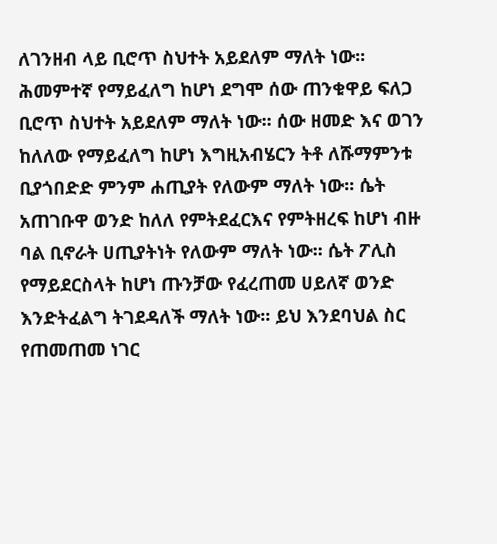ለገንዘብ ላይ ቢሮጥ ስህተት አይደለም ማለት ነው፡፡ ሕመምተኛ የማይፈለግ ከሆነ ደግሞ ሰው ጠንቁዋይ ፍለጋ ቢሮጥ ስህተት አይደለም ማለት ነው፡፡ ሰው ዘመድ እና ወገን ከለለው የማይፈለግ ከሆነ እግዚአብሄርን ትቶ ለሹማምንቱ ቢያጎበድድ ምንም ሐጢያት የለውም ማለት ነው፡፡ ሴት አጠገቡዋ ወንድ ከለለ የምትደፈርእና የምትዘረፍ ከሆነ ብዙ ባል ቢኖራት ሀጢያትነት የለውም ማለት ነው፡፡ ሴት ፖሊስ የማይደርስላት ከሆነ ጡንቻው የፈረጠመ ሀይለኛ ወንድ እንድትፈልግ ትገደዳለች ማለት ነው፡፡ ይህ እንደባህል ስር የጠመጠመ ነገር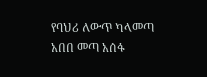የባህሪ ለውጥ ካላመጣ አበበ መጣ አሰፋ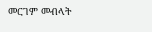መርገም መብላት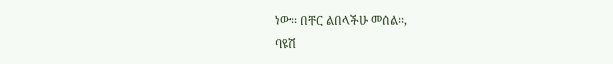ነው፡፡ በቸር ልበላችሁ መሰል፡፡,
ባዩሽ